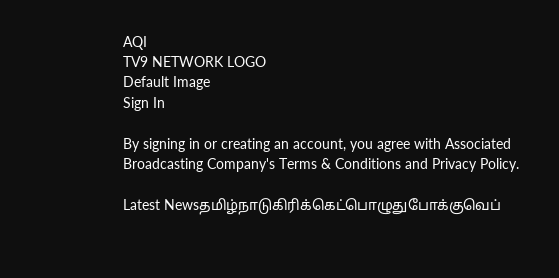AQI
TV9 NETWORK LOGO
Default Image
Sign In

By signing in or creating an account, you agree with Associated Broadcasting Company's Terms & Conditions and Privacy Policy.

Latest Newsதமிழ்நாடுகிரிக்கெட்பொழுதுபோக்குவெப்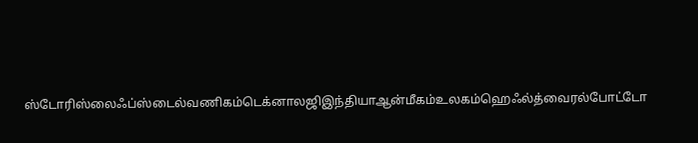ஸ்டோரிஸ்லைஃப்ஸ்டைல்வணிகம்டெக்னாலஜிஇந்தியாஆன்மீகம்உலகம்ஹெஃல்த்வைரல்போட்டோ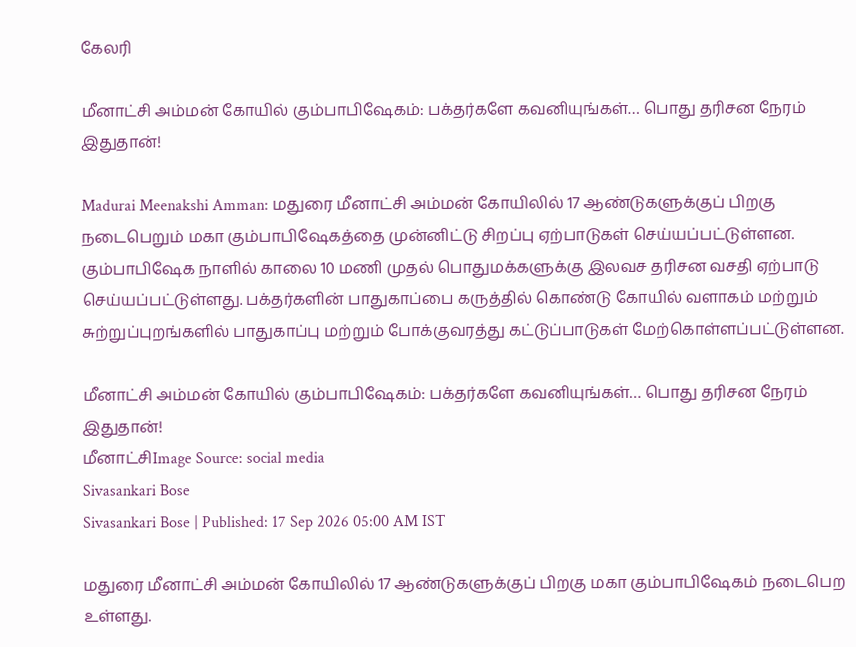கேலரி

மீனாட்சி அம்மன் கோயில் கும்பாபிஷேகம்: பக்தர்களே கவனியுங்கள்… பொது தரிசன நேரம் இதுதான்!

Madurai Meenakshi Amman: மதுரை மீனாட்சி அம்மன் கோயிலில் 17 ஆண்டுகளுக்குப் பிறகு நடைபெறும் மகா கும்பாபிஷேகத்தை முன்னிட்டு சிறப்பு ஏற்பாடுகள் செய்யப்பட்டுள்ளன. கும்பாபிஷேக நாளில் காலை 10 மணி முதல் பொதுமக்களுக்கு இலவச தரிசன வசதி ஏற்பாடு செய்யப்பட்டுள்ளது. பக்தர்களின் பாதுகாப்பை கருத்தில் கொண்டு கோயில் வளாகம் மற்றும் சுற்றுப்புறங்களில் பாதுகாப்பு மற்றும் போக்குவரத்து கட்டுப்பாடுகள் மேற்கொள்ளப்பட்டுள்ளன.

மீனாட்சி அம்மன் கோயில் கும்பாபிஷேகம்: பக்தர்களே கவனியுங்கள்… பொது தரிசன நேரம் இதுதான்!
மீனாட்சிImage Source: social media
Sivasankari Bose
Sivasankari Bose | Published: 17 Sep 2026 05:00 AM IST

மதுரை மீனாட்சி அம்மன் கோயிலில் 17 ஆண்டுகளுக்குப் பிறகு மகா கும்பாபிஷேகம் நடைபெற உள்ளது.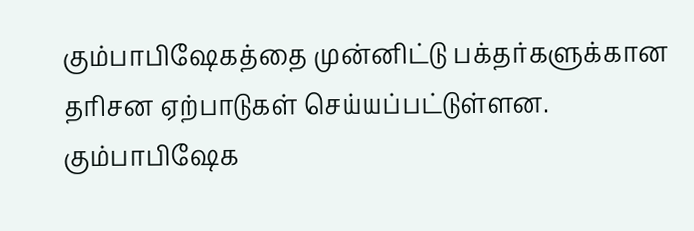கும்பாபிஷேகத்தை முன்னிட்டு பக்தர்களுக்கான தரிசன ஏற்பாடுகள் செய்யப்பட்டுள்ளன. கும்பாபிஷேக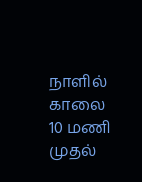நாளில் காலை 10 மணி முதல்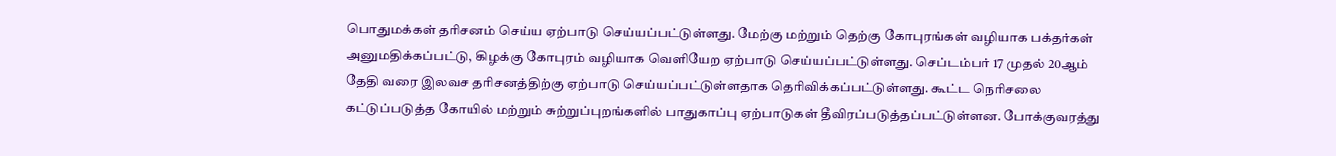பொதுமக்கள் தரிசனம் செய்ய ஏற்பாடு செய்யப்பட்டுள்ளது. மேற்கு மற்றும் தெற்கு கோபுரங்கள் வழியாக பக்தர்கள் அனுமதிக்கப்பட்டு, கிழக்கு கோபுரம் வழியாக வெளியேற ஏற்பாடு செய்யப்பட்டுள்ளது. செப்டம்பர் 17 முதல் 20ஆம் தேதி வரை இலவச தரிசனத்திற்கு ஏற்பாடு செய்யப்பட்டுள்ளதாக தெரிவிக்கப்பட்டுள்ளது. கூட்ட நெரிசலை கட்டுப்படுத்த கோயில் மற்றும் சுற்றுப்புறங்களில் பாதுகாப்பு ஏற்பாடுகள் தீவிரப்படுத்தப்பட்டுள்ளன. போக்குவரத்து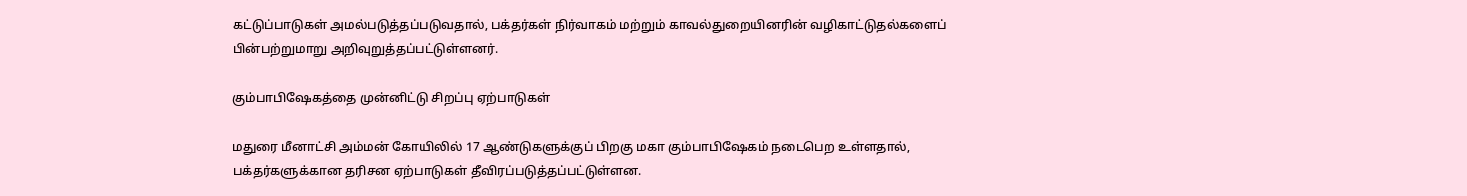கட்டுப்பாடுகள் அமல்படுத்தப்படுவதால், பக்தர்கள் நிர்வாகம் மற்றும் காவல்துறையினரின் வழிகாட்டுதல்களைப் பின்பற்றுமாறு அறிவுறுத்தப்பட்டுள்ளனர்.

கும்பாபிஷேகத்தை முன்னிட்டு சிறப்பு ஏற்பாடுகள்

மதுரை மீனாட்சி அம்மன் கோயிலில் 17 ஆண்டுகளுக்குப் பிறகு மகா கும்பாபிஷேகம் நடைபெற உள்ளதால், பக்தர்களுக்கான தரிசன ஏற்பாடுகள் தீவிரப்படுத்தப்பட்டுள்ளன.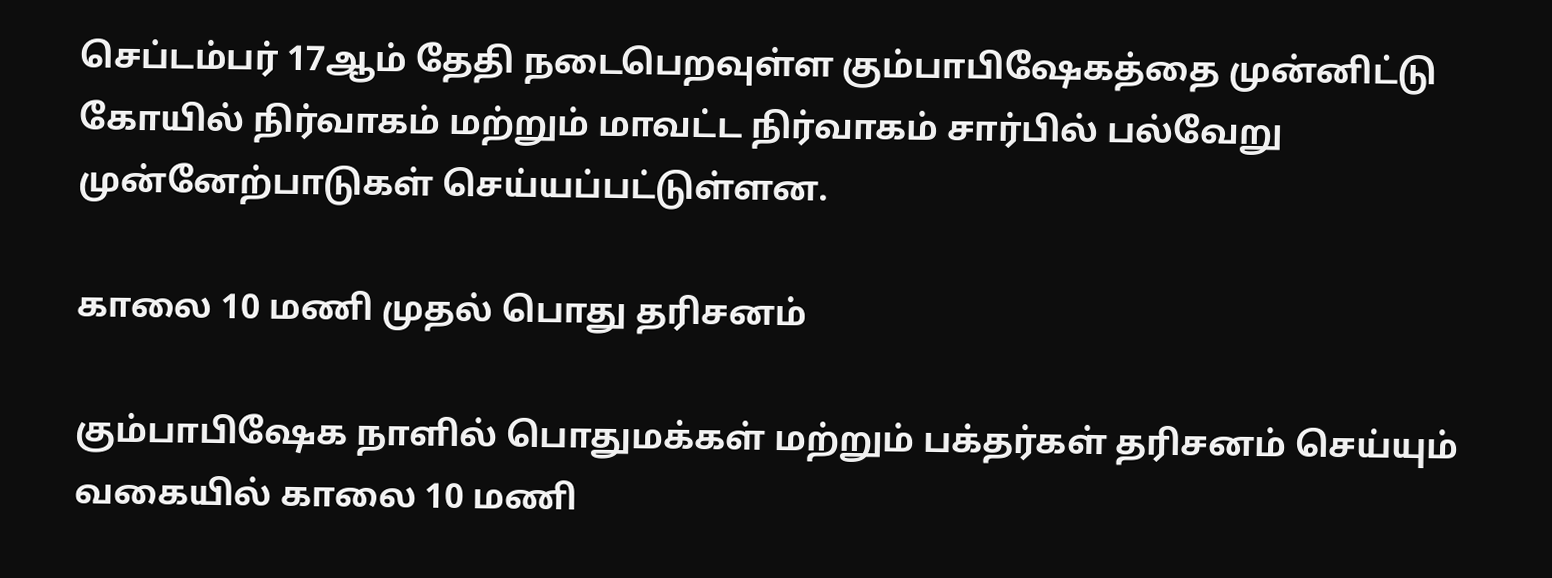செப்டம்பர் 17ஆம் தேதி நடைபெறவுள்ள கும்பாபிஷேகத்தை முன்னிட்டு கோயில் நிர்வாகம் மற்றும் மாவட்ட நிர்வாகம் சார்பில் பல்வேறு முன்னேற்பாடுகள் செய்யப்பட்டுள்ளன.

காலை 10 மணி முதல் பொது தரிசனம்

கும்பாபிஷேக நாளில் பொதுமக்கள் மற்றும் பக்தர்கள் தரிசனம் செய்யும் வகையில் காலை 10 மணி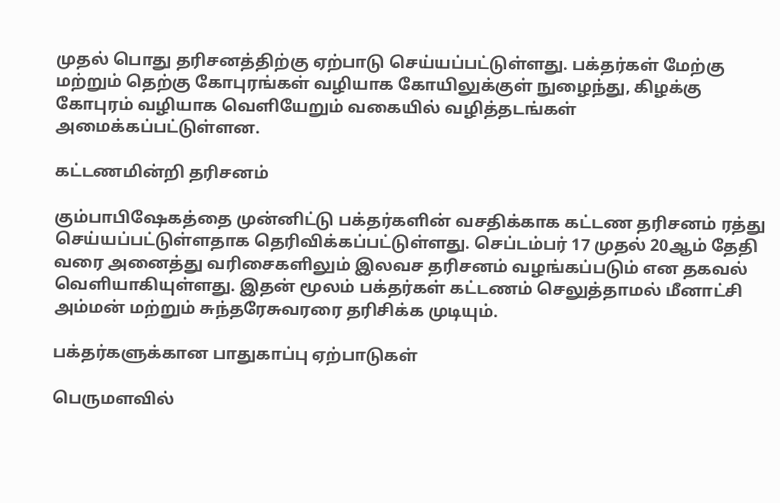முதல் பொது தரிசனத்திற்கு ஏற்பாடு செய்யப்பட்டுள்ளது. பக்தர்கள் மேற்கு மற்றும் தெற்கு கோபுரங்கள் வழியாக கோயிலுக்குள் நுழைந்து, கிழக்கு கோபுரம் வழியாக வெளியேறும் வகையில் வழித்தடங்கள் அமைக்கப்பட்டுள்ளன.

கட்டணமின்றி தரிசனம்

கும்பாபிஷேகத்தை முன்னிட்டு பக்தர்களின் வசதிக்காக கட்டண தரிசனம் ரத்து செய்யப்பட்டுள்ளதாக தெரிவிக்கப்பட்டுள்ளது. செப்டம்பர் 17 முதல் 20ஆம் தேதி வரை அனைத்து வரிசைகளிலும் இலவச தரிசனம் வழங்கப்படும் என தகவல் வெளியாகியுள்ளது. இதன் மூலம் பக்தர்கள் கட்டணம் செலுத்தாமல் மீனாட்சி அம்மன் மற்றும் சுந்தரேசுவரரை தரிசிக்க முடியும்.

பக்தர்களுக்கான பாதுகாப்பு ஏற்பாடுகள்

பெருமளவில்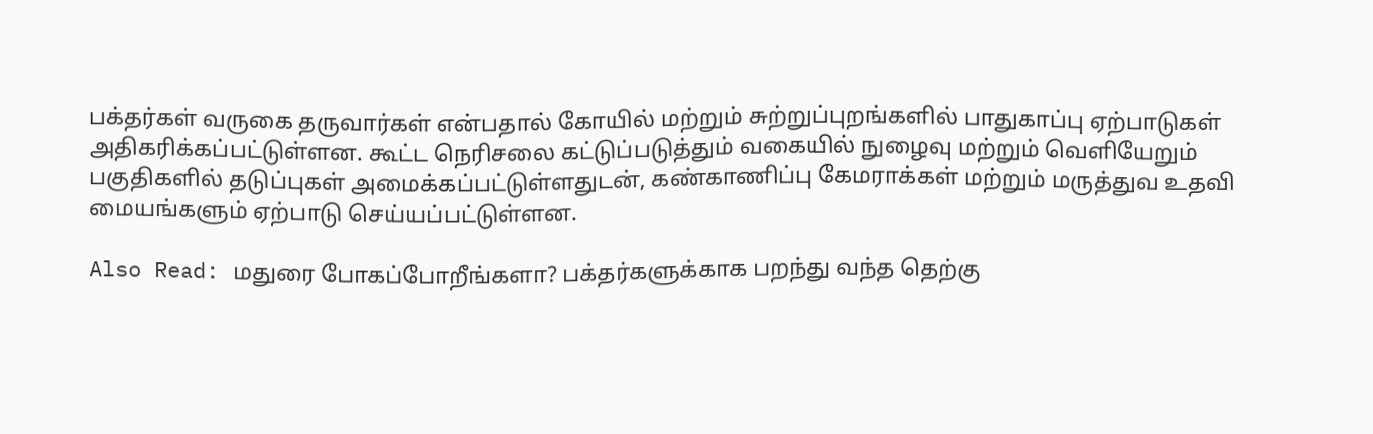பக்தர்கள் வருகை தருவார்கள் என்பதால் கோயில் மற்றும் சுற்றுப்புறங்களில் பாதுகாப்பு ஏற்பாடுகள் அதிகரிக்கப்பட்டுள்ளன. கூட்ட நெரிசலை கட்டுப்படுத்தும் வகையில் நுழைவு மற்றும் வெளியேறும் பகுதிகளில் தடுப்புகள் அமைக்கப்பட்டுள்ளதுடன், கண்காணிப்பு கேமராக்கள் மற்றும் மருத்துவ உதவி மையங்களும் ஏற்பாடு செய்யப்பட்டுள்ளன.

Also Read: மதுரை போகப்போறீங்களா? பக்தர்களுக்காக பறந்து வந்த தெற்கு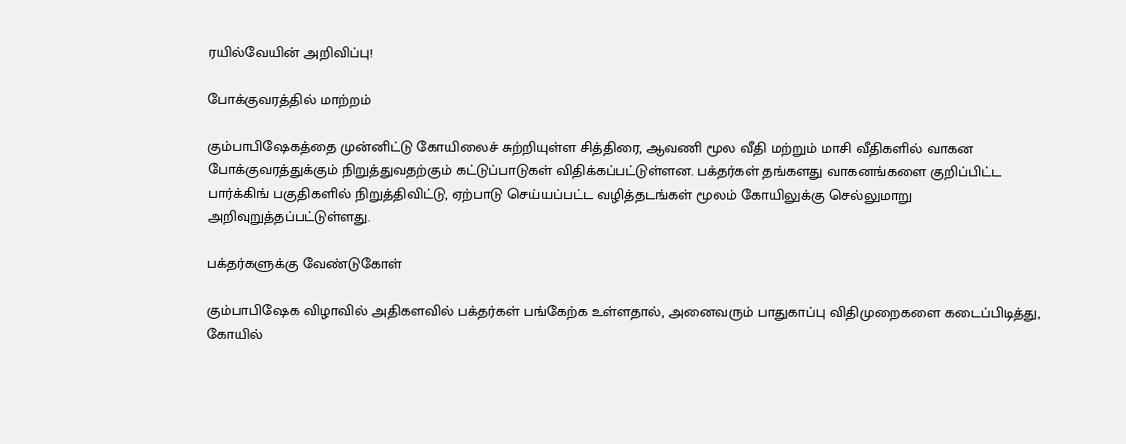ரயில்வேயின் அறிவிப்பு!

போக்குவரத்தில் மாற்றம்

கும்பாபிஷேகத்தை முன்னிட்டு கோயிலைச் சுற்றியுள்ள சித்திரை, ஆவணி மூல வீதி மற்றும் மாசி வீதிகளில் வாகன போக்குவரத்துக்கும் நிறுத்துவதற்கும் கட்டுப்பாடுகள் விதிக்கப்பட்டுள்ளன. பக்தர்கள் தங்களது வாகனங்களை குறிப்பிட்ட பார்க்கிங் பகுதிகளில் நிறுத்திவிட்டு, ஏற்பாடு செய்யப்பட்ட வழித்தடங்கள் மூலம் கோயிலுக்கு செல்லுமாறு அறிவுறுத்தப்பட்டுள்ளது.

பக்தர்களுக்கு வேண்டுகோள்

கும்பாபிஷேக விழாவில் அதிகளவில் பக்தர்கள் பங்கேற்க உள்ளதால், அனைவரும் பாதுகாப்பு விதிமுறைகளை கடைப்பிடித்து, கோயில்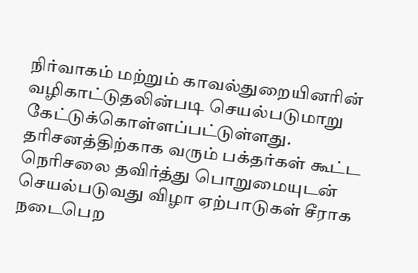நிர்வாகம் மற்றும் காவல்துறையினரின் வழிகாட்டுதலின்படி செயல்படுமாறு கேட்டுக்கொள்ளப்பட்டுள்ளது. தரிசனத்திற்காக வரும் பக்தர்கள் கூட்ட நெரிசலை தவிர்த்து பொறுமையுடன் செயல்படுவது விழா ஏற்பாடுகள் சீராக நடைபெற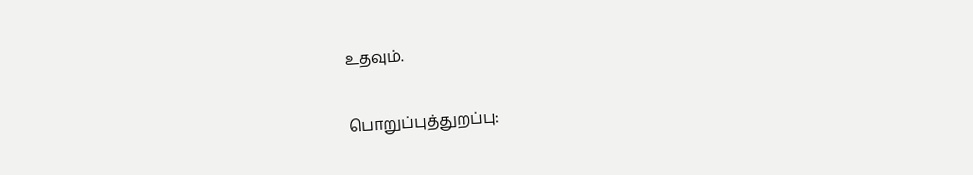உதவும்.

பொறுப்புத்துறப்பு: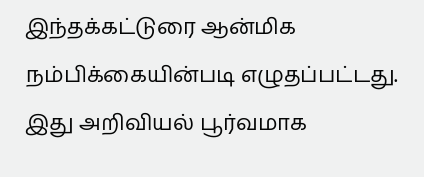இந்தக்கட்டுரை ஆன்மிக நம்பிக்கையின்படி எழுதப்பட்டது. இது அறிவியல் பூர்வமாக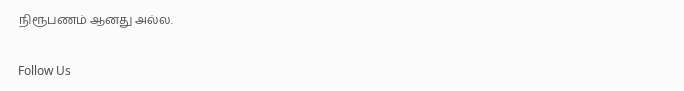நிரூபணம் ஆனது அல்ல.

Follow Us